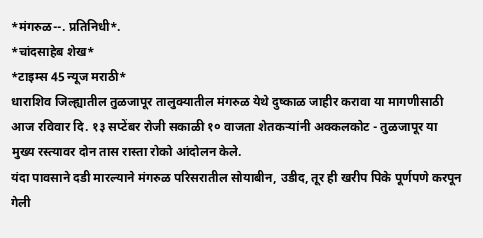*मंगरुळ--. प्रतिनिधी*.
*चांदसाहेब शेख*
*टाइम्स 45 न्यूज मराठी*
धाराशिव जिल्ह्यातील तुळजापूर तालुक्यातील मंगरुळ येथे दुष्काळ जाहीर करावा या मागणीसाठी आज रविवार दि. १३ सप्टेंबर रोजी सकाळी १० वाजता शेतकऱ्यांनी अक्कलकोट - तुळजापूर या मुख्य रस्त्यावर दोन तास रास्ता रोको आंदोलन केले.
यंदा पावसाने दडी मारल्याने मंगरुळ परिसरातील सोयाबीन, उडीद, तूर ही खरीप पिके पूर्णपणे करपून गेली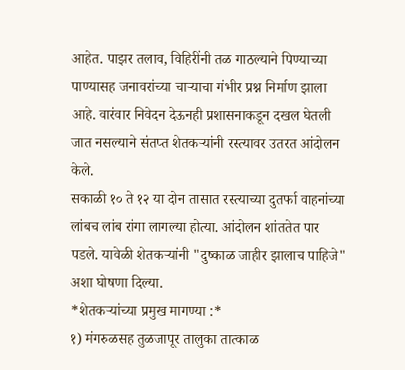आहेत. पाझर तलाव, विहिरींनी तळ गाठल्याने पिण्याच्या पाण्यासह जनावरांच्या चाऱ्याचा गंभीर प्रश्न निर्माण झाला आहे. वारंवार निवेदन देऊनही प्रशासनाकडून दखल घेतली जात नसल्याने संतप्त शेतकऱ्यांनी रस्त्यावर उतरत आंदोलन केले.
सकाळी १० ते १२ या दोन तासात रस्त्याच्या दुतर्फा वाहनांच्या लांबच लांब रांगा लागल्या होत्या. आंदोलन शांततेत पार पडले. यावेळी शेतकऱ्यांनी "दुष्काळ जाहीर झालाच पाहिजे" अशा घोषणा दिल्या.
*शेतकऱ्यांच्या प्रमुख मागण्या :*
१) मंगरुळसह तुळजापूर तालुका तात्काळ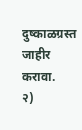दुष्काळग्रस्त जाहीर करावा.
२)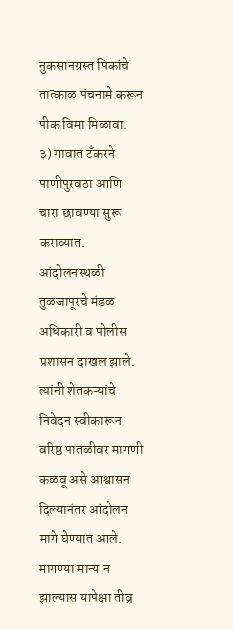नुकसानग्रस्त पिकांचे तात्काळ पंचनामे करून पीक विमा मिळावा.
३) गावात टँकरने पाणीपुरवठा आणि चारा छावण्या सुरू कराव्यात.
आंदोलनस्थळी तुळजापूरचे मंडळ अधिकारी व पोलीस प्रशासन दाखल झाले. त्यांनी शेतकऱ्यांचे निवेदन स्वीकारून वरिष्ठ पातळीवर मागणी कळवू असे आश्वासन दिल्यानंतर आंदोलन मागे घेण्यात आले. मागण्या मान्य न झाल्यास यापेक्षा तीव्र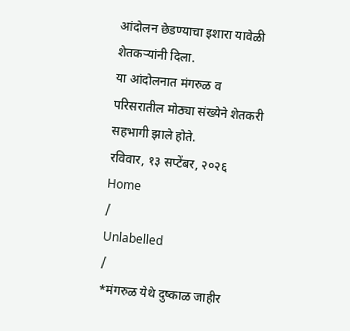आंदोलन छेडण्याचा इशारा यावेळी शेतकऱ्यांनी दिला.
या आंदोलनात मंगरुळ व परिसरातील मोठ्या संख्येने शेतकरी सहभागी झाले होते.
रविवार, १३ सप्टेंबर, २०२६
Home
/
Unlabelled
/
*मंगरुळ येथे दुष्काळ जाहीर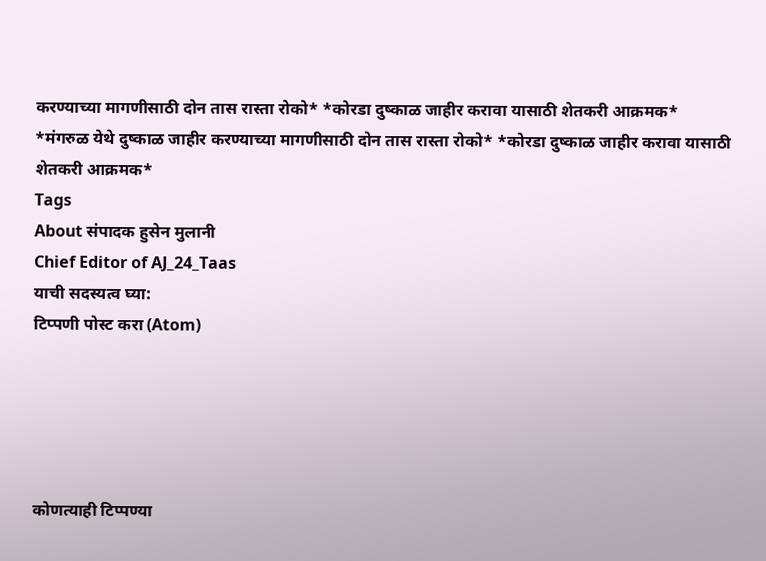करण्याच्या मागणीसाठी दोन तास रास्ता रोको* *कोरडा दुष्काळ जाहीर करावा यासाठी शेतकरी आक्रमक*
*मंगरुळ येथे दुष्काळ जाहीर करण्याच्या मागणीसाठी दोन तास रास्ता रोको* *कोरडा दुष्काळ जाहीर करावा यासाठी शेतकरी आक्रमक*
Tags
About संपादक हुसेन मुलानी
Chief Editor of AJ_24_Taas
याची सदस्यत्व घ्या:
टिप्पणी पोस्ट करा (Atom)





कोणत्याही टिप्पण्या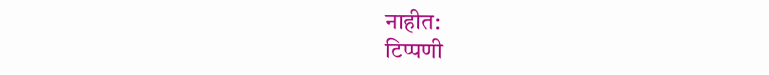नाहीत:
टिप्पणी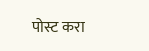पोस्ट करा